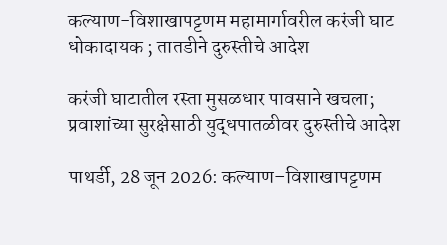कल्याण-विशाखापट्टणम महामार्गावरील करंजी घाट धोकादायक ; तातडीने दुरुस्तीचे आदेश

करंजी घाटातील रस्ता मुसळधार पावसाने खचला; प्रवाशांच्या सुरक्षेसाठी युद्धपातळीवर दुरुस्तीचे आदेश

पाथर्डी, 28 जून 2026: कल्याण–विशाखापट्टणम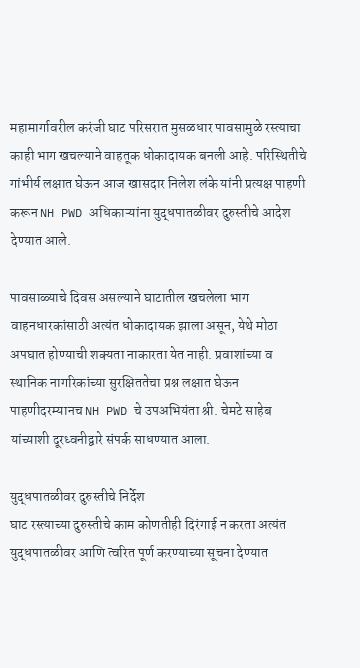महामार्गावरील करंजी घाट परिसरात मुसळधार पावसामुळे रस्त्याचा काही भाग खचल्याने वाहतूक धोकादायक बनली आहे. परिस्थितीचे गांभीर्य लक्षात घेऊन आज खासदार निलेश लंके यांनी प्रत्यक्ष पाहणी करून NH PWD अधिकाऱ्यांना युद्धपातळीवर दुरुस्तीचे आदेश देण्यात आले.

पावसाळ्याचे दिवस असल्याने घाटातील खचलेला भाग वाहनधारकांसाठी अत्यंत धोकादायक झाला असून, येथे मोठा अपघात होण्याची शक्यता नाकारता येत नाही. प्रवाशांच्या व स्थानिक नागरिकांच्या सुरक्षिततेचा प्रश्न लक्षात घेऊन पाहणीदरम्यानच NH PWD चे उपअभियंता श्री. चेमटे साहेब यांच्याशी दूरध्वनीद्वारे संपर्क साधण्यात आला.

युद्धपातळीवर दुरुस्तीचे निर्देश
घाट रस्त्याच्या दुरुस्तीचे काम कोणतीही दिरंगाई न करता अत्यंत युद्धपातळीवर आणि त्वरित पूर्ण करण्याच्या सूचना देण्यात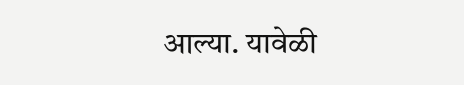आल्या. यावेळी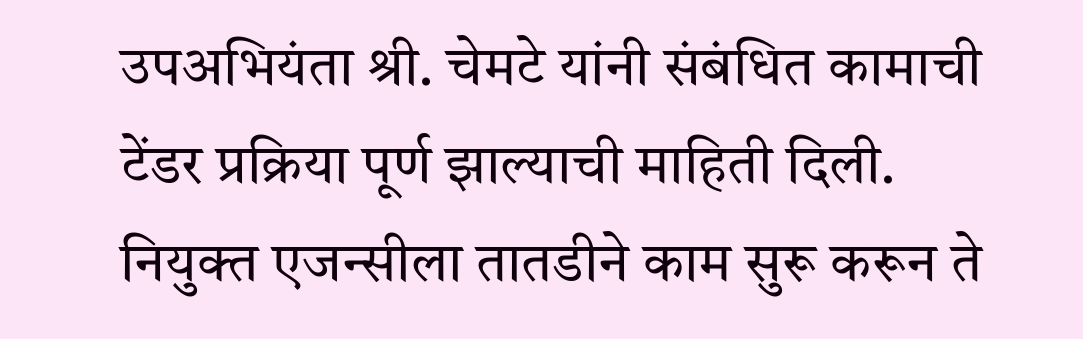उपअभियंता श्री. चेमटे यांनी संबंधित कामाची टेंडर प्रक्रिया पूर्ण झाल्याची माहिती दिली. नियुक्त एजन्सीला तातडीने काम सुरू करून ते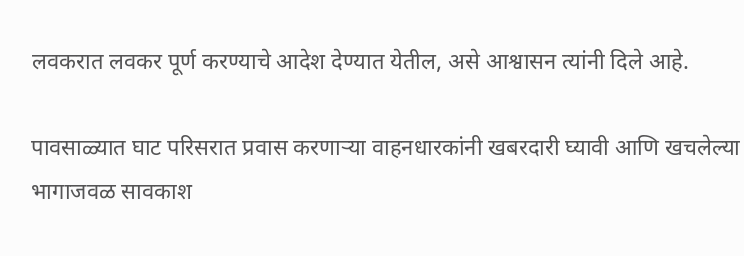लवकरात लवकर पूर्ण करण्याचे आदेश देण्यात येतील, असे आश्वासन त्यांनी दिले आहे.

पावसाळ्यात घाट परिसरात प्रवास करणाऱ्या वाहनधारकांनी खबरदारी घ्यावी आणि खचलेल्या भागाजवळ सावकाश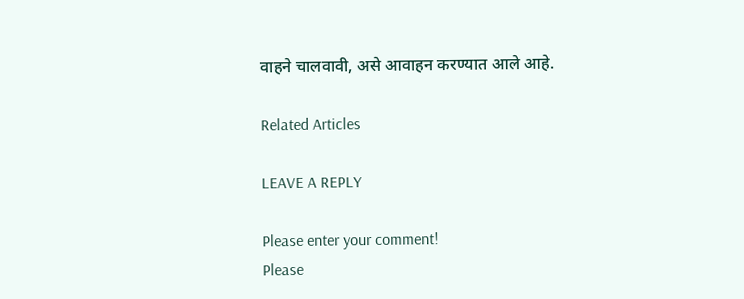वाहने चालवावी, असे आवाहन करण्यात आले आहे.

Related Articles

LEAVE A REPLY

Please enter your comment!
Please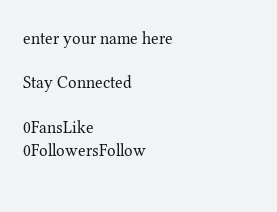enter your name here

Stay Connected

0FansLike
0FollowersFollow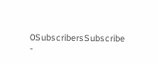0SubscribersSubscribe
-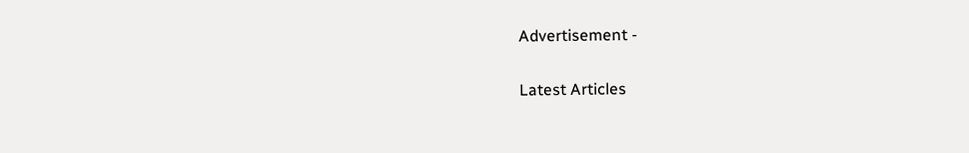Advertisement -

Latest Articles